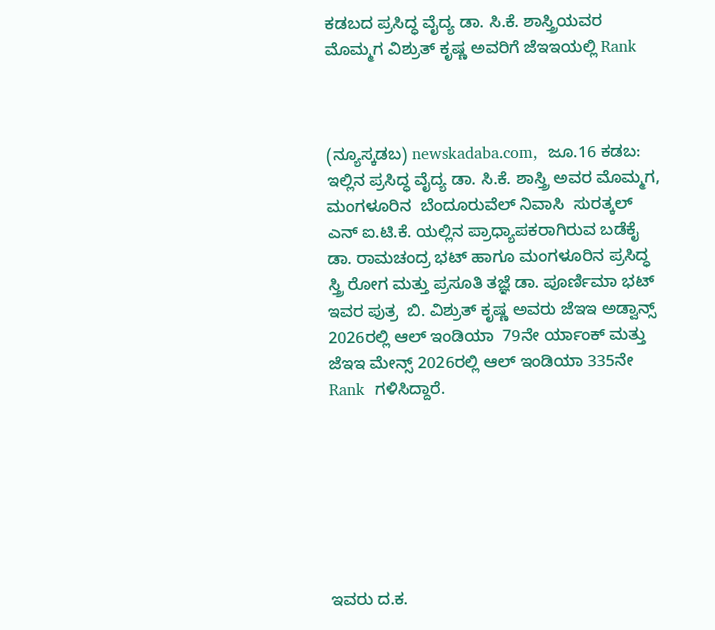ಕಡಬದ ಪ್ರಸಿದ್ಧ ವೈದ್ಯ ಡಾ. ಸಿ.ಕೆ. ಶಾಸ್ತ್ರಿಯವರ ಮೊಮ್ಮಗ ವಿಶ್ರುತ್ ಕೃಷ್ಣ ಅವರಿಗೆ ಜೆಇಇಯಲ್ಲಿ Rank



(ನ್ಯೂಸ್ಕಡಬ) newskadaba.com,  ಜೂ.16 ಕಡಬ: ಇಲ್ಲಿನ ಪ್ರಸಿದ್ಧ ವೈದ್ಯ ಡಾ. ಸಿ.ಕೆ. ಶಾಸ್ತ್ರಿ ಅವರ ಮೊಮ್ಮಗ,  ಮಂಗಳೂರಿನ  ಬೆಂದೂರುವೆಲ್ ನಿವಾಸಿ  ಸುರತ್ಕಲ್ ಎನ್ ಐ.ಟಿ.ಕೆ. ಯಲ್ಲಿನ ಪ್ರಾಧ್ಯಾಪಕರಾಗಿರುವ ಬಡೆಕೈ ಡಾ. ರಾಮಚಂದ್ರ ಭಟ್ ಹಾಗೂ ಮಂಗಳೂರಿನ ಪ್ರಸಿದ್ಧ ಸ್ತ್ರಿ ರೋಗ ಮತ್ತು ಪ್ರಸೂತಿ ತಜ್ಞೆ ಡಾ. ಪೂರ್ಣಿಮಾ ಭಟ್ ಇವರ ಪುತ್ರ  ಬಿ. ವಿಶ್ರುತ್ ಕೃಷ್ಣ ಅವರು ಜೆಇಇ ಅಡ್ವಾನ್ಸ್  2026ರಲ್ಲಿ ಆಲ್ ಇಂಡಿಯಾ  79ನೇ ರ್ಯಾಂಕ್ ಮತ್ತು ಜೆಇಇ ಮೇನ್ಸ್ 2026ರಲ್ಲಿ ಆಲ್ ಇಂಡಿಯಾ 335ನೇ Rank  ಗಳಿಸಿದ್ದಾರೆ.







ಇವರು ದ.ಕ.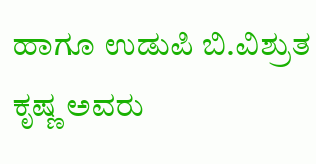ಹಾಗೂ ಉಡುಪಿ ಬಿ.ವಿಶ್ರುತ ಕೃಷ್ಣ ಅವರು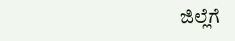ಜಿಲ್ಲೆಗೆ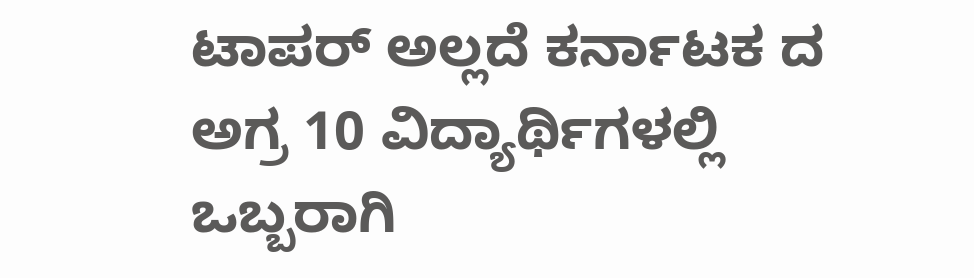ಟಾಪರ್ ಅಲ್ಲದೆ ಕರ್ನಾಟಕ ದ ಅಗ್ರ 10 ವಿದ್ಯಾರ್ಥಿಗಳಲ್ಲಿ ಒಬ್ಬರಾಗಿ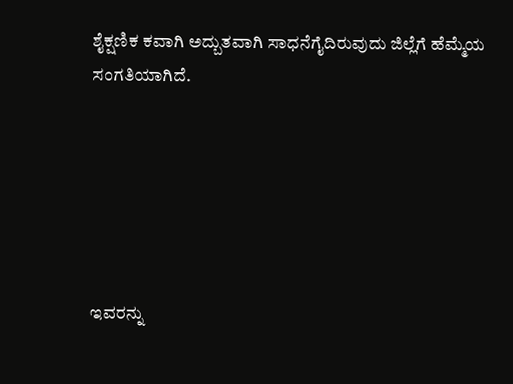ಶೈಕ್ಷಣಿಕ ಕವಾಗಿ ಅದ್ಬುತವಾಗಿ ಸಾಧನೆಗೈದಿರುವುದು ಜಿಲ್ಲೆಗೆ ಹೆಮ್ಮೆಯ ಸಂಗತಿಯಾಗಿದೆ.






ಇವರನ್ನು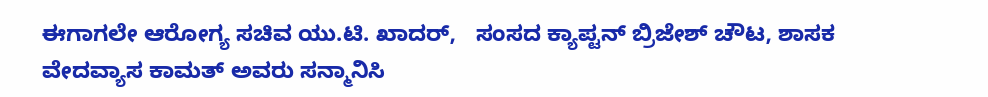ಈಗಾಗಲೇ ಆರೋಗ್ಯ ಸಚಿವ ಯು.ಟಿ. ಖಾದರ್,   ಸಂಸದ ಕ್ಯಾಪ್ಟನ್ ಬ್ರಿಜೇಶ್ ಚೌಟ, ಶಾಸಕ ವೇದವ್ಯಾಸ ಕಾಮತ್ ಅವರು ಸನ್ಮಾನಿಸಿ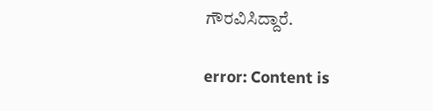ಗೌರವಿಸಿದ್ದಾರೆ.

error: Content is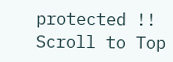protected !!
Scroll to Top